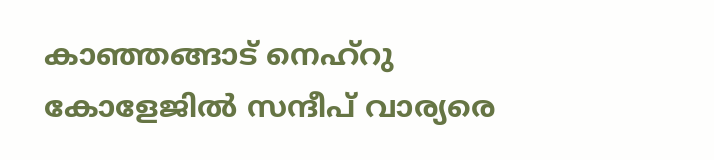കാഞ്ഞങ്ങാട് നെഹ്റു കോളേജിൽ സന്ദീപ് വാര്യരെ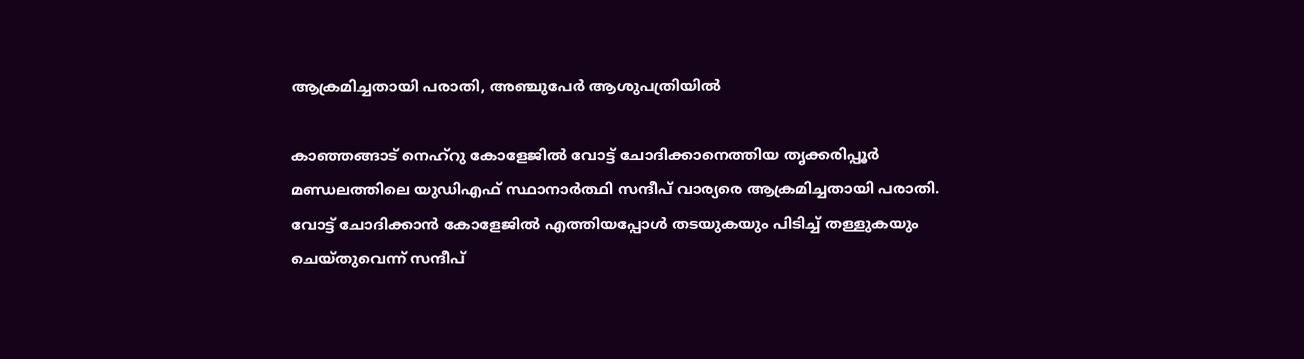ആക്രമിച്ചതായി പരാതി, അഞ്ചുപേര്‍ ആശുപത്രിയിൽ

കാഞ്ഞങ്ങാട് നെഹ്റു കോളേജിൽ വോട്ട് ചോദിക്കാനെത്തിയ തൃക്കരിപ്പൂർ മണ്ഡലത്തിലെ യുഡിഎഫ് സ്ഥാനാര്‍ത്ഥി സന്ദീപ് വാര്യരെ ആക്രമിച്ചതായി പരാതി. വോട്ട് ചോദിക്കാൻ കോളേജിൽ എത്തിയപ്പോള്‍ തടയുകയും പിടിച്ച് തള്ളുകയും ചെയ്തുവെന്ന് സന്ദീപ്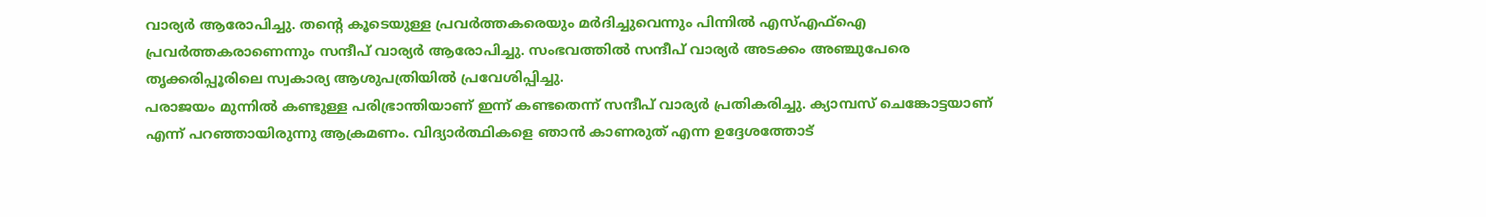വാര്യര്‍ ആരോപിച്ചു. തന്‍റെ കൂടെയുള്ള പ്രവര്‍ത്തകരെയും മര്‍ദിച്ചുവെന്നും പിന്നിൽ എസ്എഫ്ഐ പ്രവര്‍ത്തകരാണെന്നും സന്ദീപ് വാര്യര്‍ ആരോപിച്ചു. സംഭവത്തിൽ സന്ദീപ് വാര്യര്‍ അടക്കം അഞ്ചുപേരെ തൃക്കരിപ്പൂരിലെ സ്വകാര്യ ആശുപത്രിയിൽ പ്രവേശിപ്പിച്ചു.
പരാജയം മുന്നിൽ കണ്ടുള്ള പരിഭ്രാന്തിയാണ് ഇന്ന് കണ്ടതെന്ന് സന്ദീപ് വാര്യര്‍ പ്രതികരിച്ചു. ക്യാമ്പസ് ചെങ്കോട്ടയാണ് എന്ന് പറഞ്ഞായിരുന്നു ആക്രമണം. വിദ്യാർത്ഥികളെ ഞാൻ കാണരുത് എന്ന ഉദ്ദേശത്തോട്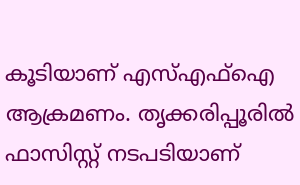കൂടിയാണ് എസ്എഫ്ഐ ആക്രമണം. തൃക്കരിപ്പൂരിൽ ഫാസിസ്റ്റ് നടപടിയാണ്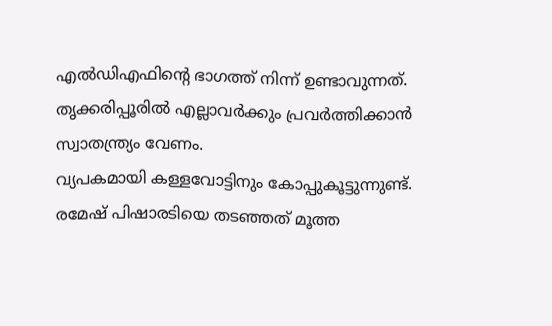എൽഡിഎഫിന്റെ ഭാഗത്ത് നിന്ന് ഉണ്ടാവുന്നത്. തൃക്കരിപ്പൂരിൽ എല്ലാവർക്കും പ്രവർത്തിക്കാൻ സ്വാതന്ത്ര്യം വേണം.
വ്യപകമായി കള്ളവോട്ടിനും കോപ്പുകൂട്ടുന്നുണ്ട്. രമേഷ് പിഷാരടിയെ തടഞ്ഞത് മൂത്ത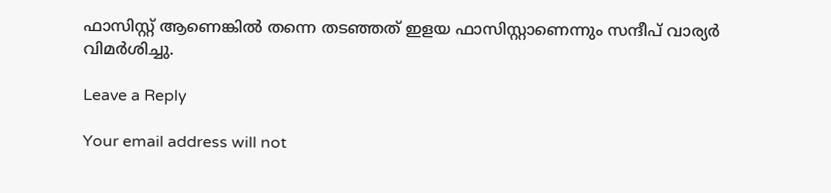ഫാസിസ്റ്റ് ആണെങ്കിൽ തന്നെ തടഞ്ഞത് ഇളയ ഫാസിസ്റ്റാണെന്നും സന്ദീപ് വാര്യർ വിമർശിച്ചു.

Leave a Reply

Your email address will not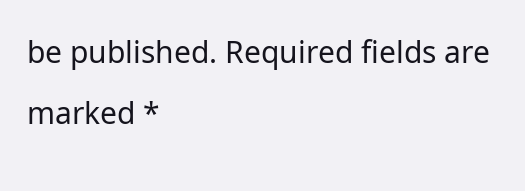be published. Required fields are marked *